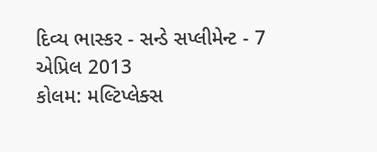દિવ્ય ભાસ્કર - સન્ડે સપ્લીમેન્ટ - 7 એપ્રિલ 2013
કોલમ: મલ્ટિપ્લેક્સ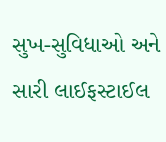સુખ-સુવિધાઓ અને સારી લાઈફસ્ટાઈલ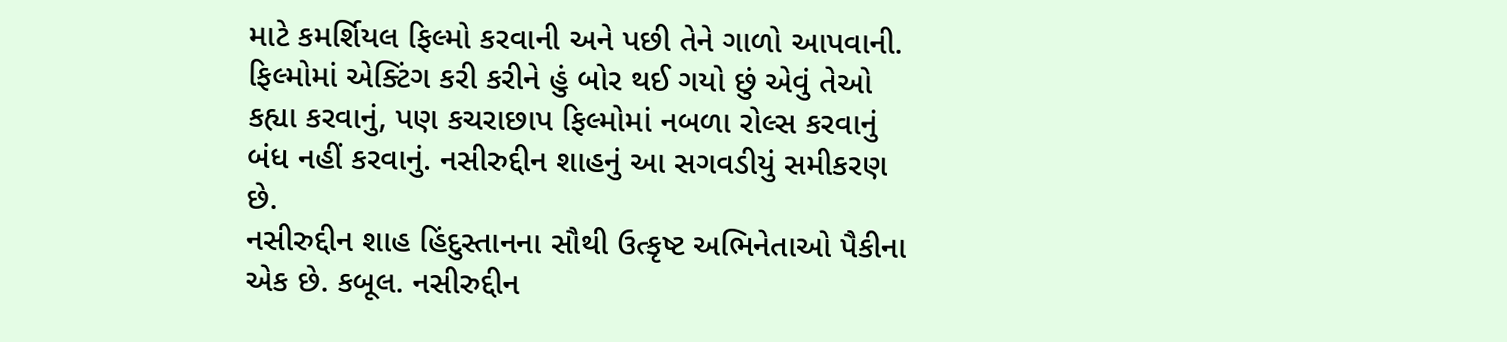માટે કમર્શિયલ ફિલ્મો કરવાની અને પછી તેને ગાળો આપવાની. ફિલ્મોમાં એક્ટિંગ કરી કરીને હું બોર થઈ ગયો છું એવું તેઓ કહ્યા કરવાનું, પણ કચરાછાપ ફિલ્મોમાં નબળા રોલ્સ કરવાનું બંધ નહીં કરવાનું. નસીરુદ્દીન શાહનું આ સગવડીયું સમીકરણ છે.
નસીરુદ્દીન શાહ હિંદુસ્તાનના સૌથી ઉત્કૃષ્ટ અભિનેતાઓ પૈકીના એક છે. કબૂલ. નસીરુદ્દીન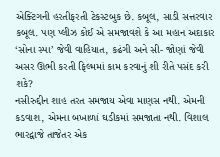એક્ટિંગની હરતીફરતી ટેકસ્ટબુક છે. કબૂલ, સાડી સત્તરવાર કબૂલ. પણ પ્લીઝ કોઈ એ સમજાવશે કે આ મહાન અદાકાર ‘સોના સ્પા’ જેવી વાહિયાત, કઢંગી અને સી- જોણાં જેવી અસર ઊભી કરતી ફિલ્મમાં કામ કરવાનું શી રીતે પસંદ કરી શકે?
નસીરુદ્દીન શાહ તરત સમજાય એવા માણસ નથી. એમની કડવાશ, એમના બખાળાં ઘડીકમાં સમજાતા નથી. વિશાલ ભારદ્વાજે તાજેતર એક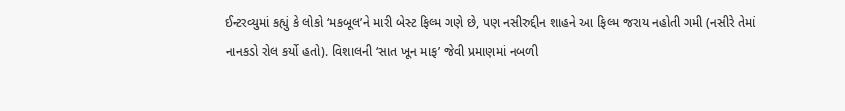ઈન્ટરવ્યુમાં કહ્યું કે લોકો ‘મકબૂલ’ને મારી બેસ્ટ ફિલ્મ ગણે છે, પણ નસીરુદ્દીન શાહને આ ફિલ્મ જરાય નહોતી ગમી (નસીરે તેમાં નાનકડો રોલ કર્યો હતો). વિશાલની ‘સાત ખૂન માફ’ જેવી પ્રમાણમાં નબળી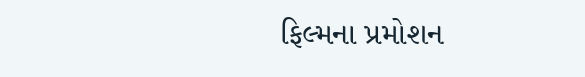ફિલ્મના પ્રમોશન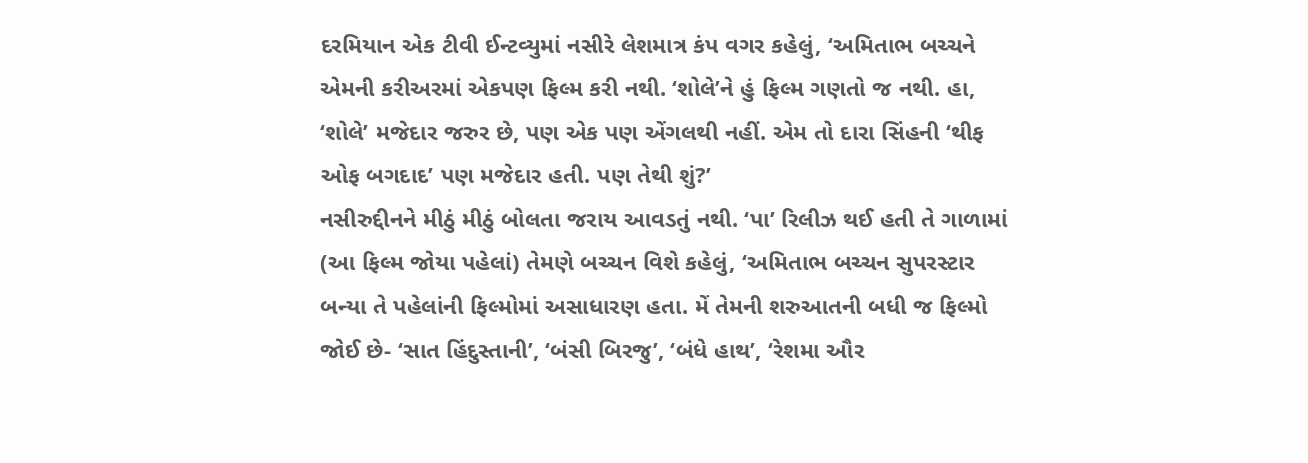દરમિયાન એક ટીવી ઈન્ટવ્યુમાં નસીરે લેશમાત્ર કંપ વગર કહેલું, ‘અમિતાભ બચ્ચને એમની કરીઅરમાં એકપણ ફિલ્મ કરી નથી. ‘શોલે’ને હું ફિલ્મ ગણતો જ નથી. હા, ‘શોલે’ મજેદાર જરુર છે, પણ એક પણ એંગલથી નહીં. એમ તો દારા સિંહની ‘થીફ ઓફ બગદાદ’ પણ મજેદાર હતી. પણ તેથી શું?’
નસીરુદ્દીનને મીઠું મીઠું બોલતા જરાય આવડતું નથી. ‘પા’ રિલીઝ થઈ હતી તે ગાળામાં (આ ફિલ્મ જોયા પહેલાં) તેમણે બચ્ચન વિશે કહેલું, ‘અમિતાભ બચ્ચન સુપરસ્ટાર બન્યા તે પહેલાંની ફિલ્મોમાં અસાધારણ હતા. મેં તેમની શરુઆતની બધી જ ફિલ્મો જોઈ છે- ‘સાત હિંદુસ્તાની’, ‘બંસી બિરજુ’, ‘બંધે હાથ’, ‘રેશમા ઔર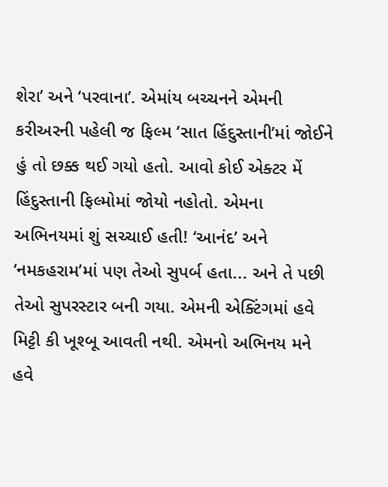શેરા’ અને ‘પરવાના’. એમાંય બચ્ચનને એમની કરીઅરની પહેલી જ ફિલ્મ ‘સાત હિંદુસ્તાની’માં જોઈને હું તો છક્ક થઈ ગયો હતો. આવો કોઈ એક્ટર મેં હિંદુસ્તાની ફિલ્મોમાં જોયો નહોતો. એમના અભિનયમાં શું સચ્ચાઈ હતી! ‘આનંદ’ અને ‘નમકહરામ’માં પણ તેઓ સુપર્બ હતા... અને તે પછી તેઓ સુપરસ્ટાર બની ગયા. એમની એક્ટિંગમાં હવે મિટ્ટી કી ખૂશ્બૂ આવતી નથી. એમનો અભિનય મને હવે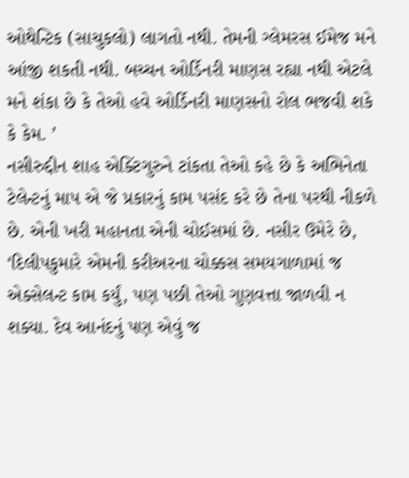ઓથેન્ટિક (સાચુકલો) લાગતો નથી. તેમની ગ્લેમરસ ઈમેજ મને આંજી શકતી નથી. બચ્ચન ઓર્ડિનરી માણસ રહ્યા નથી એટલે મને શંકા છે કે તેઓ હવે ઓર્ડિનરી માણસનો રોલ ભજવી શકે કે કેમ. ’
નસીરુદ્દીન શાહ એક્ટિંગુરુને ટાંકતા તેઓ કહે છે કે અભિનેતા ટેલેન્ટનું માપ એ જે પ્રકારનું કામ પસંદ કરે છે તેના પરથી નીકળે છે. એની ખરી મહાનતા એની ચોઈસમાં છે. નસીર ઉમેરે છે, ‘દિલીપકુમારે એમની કરીઅરના ચોક્કસ સમયગાળામાં જ એક્સેલન્ટ કામ કર્યું, પણ પછી તેઓ ગુણવત્તા જાળવી ન શક્યા. દેવ આનંદનું પણ એવું જ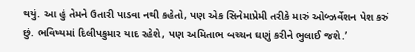થયું. આ હું તેમને ઉતારી પાડવા નથી કહેતો, પણ એક સિનેમાપ્રેમી તરીકે મારું ઓબ્ઝર્વેશન પેશ કરું છું. ભવિષ્યમાં દિલીપકુમાર યાદ રહેશે, પણ અમિતાભ બચ્ચન ઘણું કરીને ભુલાઈ જશે.’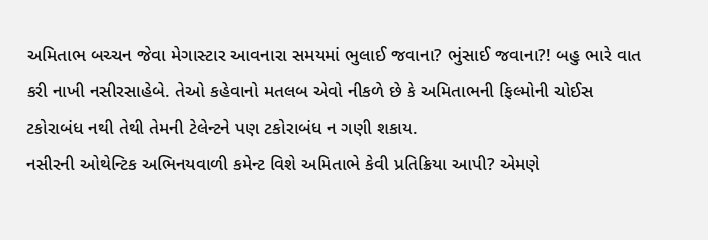અમિતાભ બચ્ચન જેવા મેગાસ્ટાર આવનારા સમયમાં ભુલાઈ જવાના? ભુંસાઈ જવાના?! બહુ ભારે વાત કરી નાખી નસીરસાહેબે. તેઓ કહેવાનો મતલબ એવો નીકળે છે કે અમિતાભની ફિલ્મોની ચોઈસ ટકોરાબંધ નથી તેથી તેમની ટેલેન્ટને પણ ટકોરાબંધ ન ગણી શકાય.
નસીરની ઓથેન્ટિક અભિનયવાળી કમેન્ટ વિશે અમિતાભે કેવી પ્રતિક્રિયા આપી? એમણે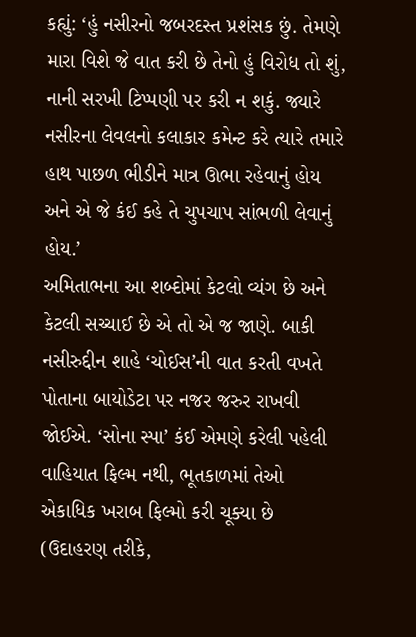કહ્યું: ‘હું નસીરનો જબરદસ્ત પ્રશંસક છું. તેમણે મારા વિશે જે વાત કરી છે તેનો હું વિરોધ તો શું, નાની સરખી ટિપ્પણી પર કરી ન શકું. જ્યારે નસીરના લેવલનો કલાકાર કમેન્ટ કરે ત્યારે તમારે હાથ પાછળ ભીડીને માત્ર ઊભા રહેવાનું હોય અને એ જે કંઈ કહે તે ચુપચાપ સાંભળી લેવાનું હોય.’
અમિતાભના આ શબ્દોમાં કેટલો વ્યંગ છે અને કેટલી સચ્ચાઈ છે એ તો એ જ જાણે. બાકી નસીરુદ્દીન શાહે ‘ચોઈસ’ની વાત કરતી વખતે પોતાના બાયોડેટા પર નજર જરુર રાખવી જોઈએ. ‘સોના સ્પા’ કંઈ એમણે કરેલી પહેલી વાહિયાત ફિલ્મ નથી, ભૂતકાળમાં તેઓ એકાધિક ખરાબ ફિલ્મો કરી ચૂક્યા છે (ઉદાહરણ તરીકે,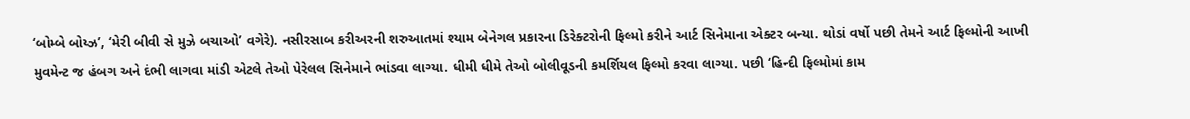‘બોમ્બે બોય્ઝ’, ‘મેરી બીવી સે મુઝે બચાઓ’ વગેરે). નસીરસાબ કરીઅરની શરુઆતમાં શ્યામ બેનેગલ પ્રકારના ડિરેક્ટરોની ફિલ્મો કરીને આર્ટ સિનેમાના એક્ટર બન્યા. થોડાં વર્ષો પછી તેમને આર્ટ ફિલ્મોની આખી મુવમેન્ટ જ હંબગ અને દંભી લાગવા માંડી એટલે તેઓ પેરેલલ સિનેમાને ભાંડવા લાગ્યા. ધીમી ધીમે તેઓ બોલીવૂડની કમર્શિયલ ફિલ્મો કરવા લાગ્યા. પછી ‘હિન્દી ફિલ્મોમાં કામ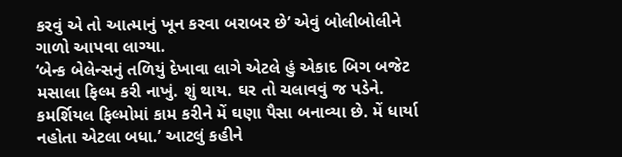કરવું એ તો આત્માનું ખૂન કરવા બરાબર છે’ એવું બોલીબોલીને ગાળો આપવા લાગ્યા.
‘બેન્ક બેલેન્સનું તળિયું દેખાવા લાગે એટલે હું એકાદ બિગ બજેટ મસાલા ફિલ્મ કરી નાખું. શું થાય. ઘર તો ચલાવવું જ પડેને. કમર્શિયલ ફિલ્મોમાં કામ કરીને મેં ઘણા પૈસા બનાવ્યા છે. મેં ધાર્યા નહોતા એટલા બધા.’ આટલું કહીને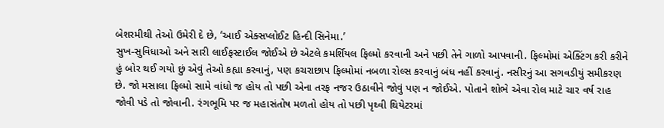બેશરમીથી તેઓ ઉમેરી દે છે, ‘આઈ એક્સપ્લોઈટ હિન્દી સિનેમા.’
સુખ-સુવિધાઓ અને સારી લાઈફસ્ટાઈલ જોઈએ છે એટલે કમર્શિયલ ફિલ્મો કરવાની અને પછી તેને ગાળો આપવાની. ફિલ્મોમાં એક્ટિંગ કરી કરીને હું બોર થઈ ગયો છું એવું તેઓ કહ્યા કરવાનું, પણ કચરાછાપ ફિલ્મોમાં નબળા રોલ્સ કરવાનું બંધ નહીં કરવાનું. નસીરનું આ સગવડીયું સમીકરણ છે. જો મસાલા ફિલ્મો સામે વાંધો જ હોય તો પછી એના તરફ નજર ઉઠાવીને જોવું પણ ન જોઈએ. પોતાને શોભે એવા રોલ માટે ચાર વર્ષ રાહ જોવી પડે તો જોવાની. રંગભૂમિ પર જ મહાસંતોષ મળતો હોય તો પછી પૃથ્વી થિયેટરમાં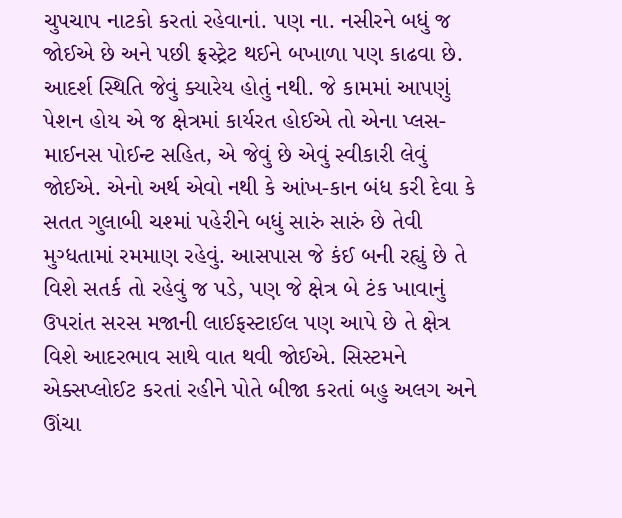ચુપચાપ નાટકો કરતાં રહેવાનાં. પણ ના. નસીરને બધું જ જોઈએ છે અને પછી ફ્રસ્ટ્રેટ થઈને બખાળા પણ કાઢવા છે.
આદર્શ સ્થિતિ જેવું ક્યારેય હોતું નથી. જે કામમાં આપણું પેશન હોય એ જ ક્ષેત્રમાં કાર્યરત હોઈએ તો એના પ્લસ-માઈનસ પોઈન્ટ સહિત, એ જેવું છે એવું સ્વીકારી લેવું જોઈએ. એનો અર્થ એવો નથી કે આંખ-કાન બંધ કરી દેવા કે સતત ગુલાબી ચશ્માં પહેરીને બધું સારું સારું છે તેવી મુગ્ધતામાં રમમાણ રહેવું. આસપાસ જે કંઈ બની રહ્યું છે તે વિશે સતર્ક તો રહેવું જ પડે, પણ જે ક્ષેત્ર બે ટંક ખાવાનું ઉપરાંત સરસ મજાની લાઈફસ્ટાઈલ પણ આપે છે તે ક્ષેત્ર વિશે આદરભાવ સાથે વાત થવી જોઈએ. સિસ્ટમને એક્સપ્લોઈટ કરતાં રહીને પોતે બીજા કરતાં બહુ અલગ અને ઊંચા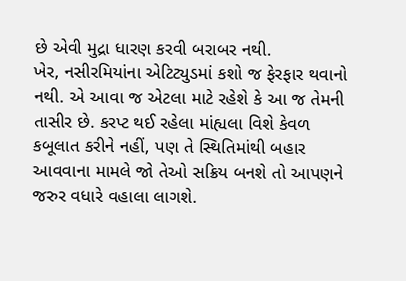છે એવી મુદ્રા ધારણ કરવી બરાબર નથી.
ખેર, નસીરમિયાંના એટિટ્યુડમાં કશો જ ફેરફાર થવાનો નથી. એ આવા જ એટલા માટે રહેશે કે આ જ તેમની તાસીર છે. કરપ્ટ થઈ રહેલા માંહ્યલા વિશે કેવળ કબૂલાત કરીને નહીં, પણ તે સ્થિતિમાંથી બહાર આવવાના મામલે જો તેઓ સક્રિય બનશે તો આપણને જરુર વધારે વહાલા લાગશે.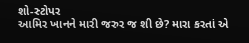શો-સ્ટોપર
આમિર ખાનને મારી જરુર જ શી છે? મારા કરતાં એ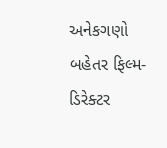અનેકગણો બહેતર ફિલ્મ-ડિરેક્ટર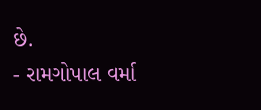છે.
- રામગોપાલ વર્મા